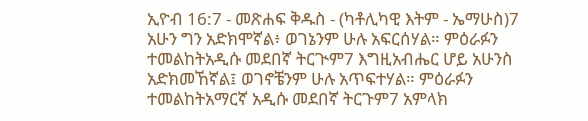ኢዮብ 16:7 - መጽሐፍ ቅዱስ - (ካቶሊካዊ እትም - ኤማሁስ)7 አሁን ግን አድክሞኛል፥ ወገኔንም ሁሉ አፍርሰሃል። ምዕራፉን ተመልከትአዲሱ መደበኛ ትርጒም7 እግዚአብሔር ሆይ አሁንስ አድክመኸኛል፤ ወገኖቼንም ሁሉ አጥፍተሃል። ምዕራፉን ተመልከትአማርኛ አዲሱ መደበኛ ትርጉም7 አምላክ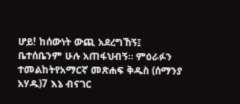ሆይ! ከሰውነት ውጪ አደረግኸኝ፤ ቤተሰቤንም ሁሉ አጠፋህብኝ። ምዕራፉን ተመልከትየአማርኛ መጽሐፍ ቅዱስ (ሰማንያ አሃዱ)7 እኔ ብናገር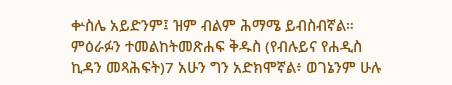ቍስሌ አይድንም፤ ዝም ብልም ሕማሜ ይብስብኛል። ምዕራፉን ተመልከትመጽሐፍ ቅዱስ (የብሉይና የሐዲስ ኪዳን መጻሕፍት)7 አሁን ግን አድክሞኛል፥ ወገኔንም ሁሉ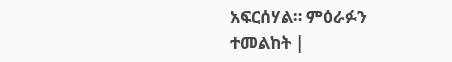አፍርሰሃል። ምዕራፉን ተመልከት |